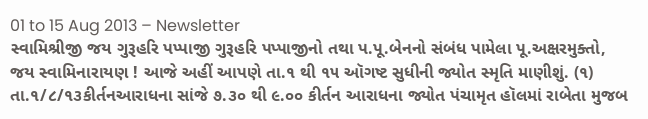01 to 15 Aug 2013 – Newsletter
સ્વામિશ્રીજી જય ગુરૂહરિ પપ્પાજી ગુરૂહરિ પપ્પાજીનો તથા પ.પૂ.બેનનો સંબંધ પામેલા પૂ.અક્ષરમુક્તો, જય સ્વામિનારાયણ ! આજે અહીં આપણે તા.૧ થી ૧૫ ઑગષ્ટ સુધીની જ્યોત સ્મૃતિ માણીશું. (૧) તા.૧/૮/૧૩કીર્તનઆરાધના સાંજે ૭.૩૦ થી ૯.૦૦ કીર્તન આરાધના જ્યોત પંચામૃત હૉલમાં રાબેતા મુજબ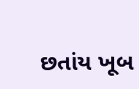છતાંય ખૂબ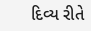દિવ્ય રીતે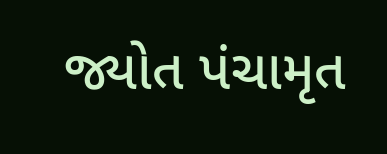જ્યોત પંચામૃત